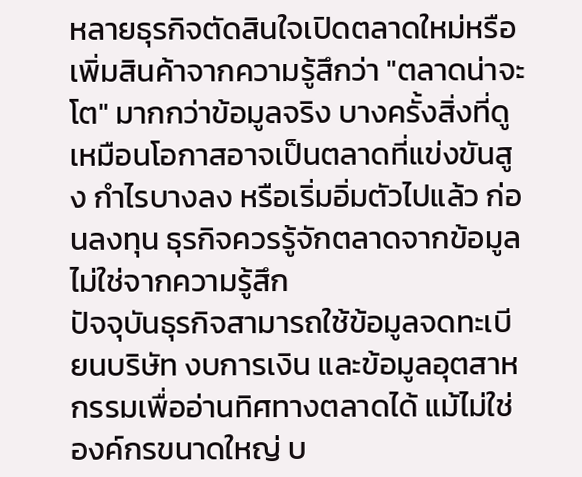หลายธุรกิจตัดสินใจเปิดตลาดใหม่หรือเพิ่มสินค้าจากความรู้สึกว่า "ตลาดน่าจะโต" มากกว่าข้อมูลจริง บางครั้งสิ่งที่ดูเหมือนโอกาสอาจเป็นตลาดที่แข่งขันสูง กำไรบางลง หรือเริ่มอิ่มตัวไปแล้ว ก่อนลงทุน ธุรกิจควรรู้จักตลาดจากข้อมูล ไม่ใช่จากความรู้สึก
ปัจจุบันธุรกิจสามารถใช้ข้อมูลจดทะเบียนบริษัท งบการเงิน และข้อมูลอุตสาหกรรมเพื่ออ่านทิศทางตลาดได้ แม้ไม่ใช่องค์กรขนาดใหญ่ บ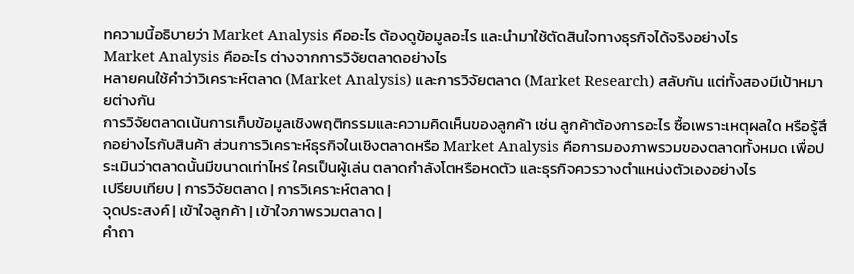ทความนี้อธิบายว่า Market Analysis คืออะไร ต้องดูข้อมูลอะไร และนำมาใช้ตัดสินใจทางธุรกิจได้จริงอย่างไร
Market Analysis คืออะไร ต่างจากการวิจัยตลาดอย่างไร
หลายคนใช้คำว่าวิเคราะห์ตลาด (Market Analysis) และการวิจัยตลาด (Market Research) สลับกัน แต่ทั้งสองมีเป้าหมายต่างกัน
การวิจัยตลาดเน้นการเก็บข้อมูลเชิงพฤติกรรมและความคิดเห็นของลูกค้า เช่น ลูกค้าต้องการอะไร ซื้อเพราะเหตุผลใด หรือรู้สึกอย่างไรกับสินค้า ส่วนการวิเคราะห์ธุรกิจในเชิงตลาดหรือ Market Analysis คือการมองภาพรวมของตลาดทั้งหมด เพื่อประเมินว่าตลาดนั้นมีขนาดเท่าไหร่ ใครเป็นผู้เล่น ตลาดกำลังโตหรือหดตัว และธุรกิจควรวางตำแหน่งตัวเองอย่างไร
เปรียบเทียบ | การวิจัยตลาด | การวิเคราะห์ตลาด |
จุดประสงค์ | เข้าใจลูกค้า | เข้าใจภาพรวมตลาด |
คำถา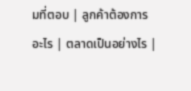มที่ตอบ | ลูกค้าต้องการอะไร | ตลาดเป็นอย่างไร |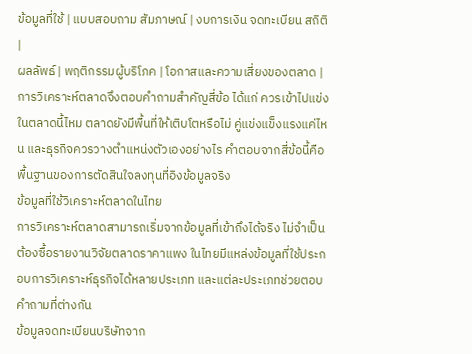ข้อมูลที่ใช้ | แบบสอบถาม สัมภาษณ์ | งบการเงิน จดทะเบียน สถิติ |
ผลลัพธ์ | พฤติกรรมผู้บริโภค | โอกาสและความเสี่ยงของตลาด |
การวิเคราะห์ตลาดจึงตอบคำถามสำคัญสี่ข้อ ได้แก่ ควรเข้าไปแข่งในตลาดนี้ไหม ตลาดยังมีพื้นที่ให้เติบโตหรือไม่ คู่แข่งแข็งแรงแค่ไหน และธุรกิจควรวางตำแหน่งตัวเองอย่างไร คำตอบจากสี่ข้อนี้คือพื้นฐานของการตัดสินใจลงทุนที่อิงข้อมูลจริง
ข้อมูลที่ใช้วิเคราะห์ตลาดในไทย
การวิเคราะห์ตลาดสามารถเริ่มจากข้อมูลที่เข้าถึงได้จริง ไม่จำเป็นต้องซื้อรายงานวิจัยตลาดราคาแพง ในไทยมีแหล่งข้อมูลที่ใช้ประกอบการวิเคราะห์ธุรกิจได้หลายประเภท และแต่ละประเภทช่วยตอบคำถามที่ต่างกัน
ข้อมูลจดทะเบียนบริษัทจาก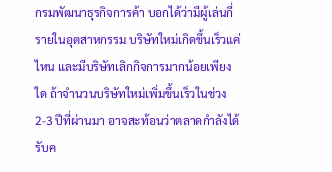กรมพัฒนาธุรกิจการค้า บอกได้ว่ามีผู้เล่นกี่รายในอุตสาหกรรม บริษัทใหม่เกิดขึ้นเร็วแค่ไหน และมีบริษัทเลิกกิจการมากน้อยเพียงใด ถ้าจำนวนบริษัทใหม่เพิ่มขึ้นเร็วในช่วง 2-3 ปีที่ผ่านมา อาจสะท้อนว่าตลาดกำลังได้รับค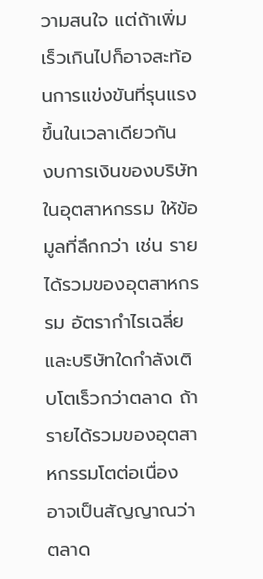วามสนใจ แต่ถ้าเพิ่มเร็วเกินไปก็อาจสะท้อนการแข่งขันที่รุนแรงขึ้นในเวลาเดียวกัน
งบการเงินของบริษัทในอุตสาหกรรม ให้ข้อมูลที่ลึกกว่า เช่น รายได้รวมของอุตสาหกรรม อัตรากำไรเฉลี่ย และบริษัทใดกำลังเติบโตเร็วกว่าตลาด ถ้ารายได้รวมของอุตสาหกรรมโตต่อเนื่อง อาจเป็นสัญญาณว่าตลาด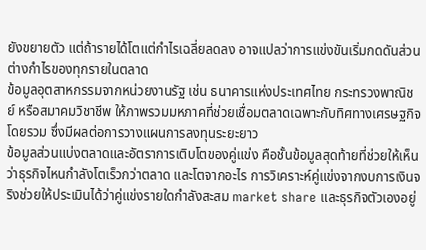ยังขยายตัว แต่ถ้ารายได้โตแต่กำไรเฉลี่ยลดลง อาจแปลว่าการแข่งขันเริ่มกดดันส่วนต่างกำไรของทุกรายในตลาด
ข้อมูลอุตสาหกรรมจากหน่วยงานรัฐ เช่น ธนาคารแห่งประเทศไทย กระทรวงพาณิชย์ หรือสมาคมวิชาชีพ ให้ภาพรวมมหภาคที่ช่วยเชื่อมตลาดเฉพาะกับทิศทางเศรษฐกิจโดยรวม ซึ่งมีผลต่อการวางแผนการลงทุนระยะยาว
ข้อมูลส่วนแบ่งตลาดและอัตราการเติบโตของคู่แข่ง คือชั้นข้อมูลสุดท้ายที่ช่วยให้เห็นว่าธุรกิจไหนกำลังโตเร็วกว่าตลาด และโตจากอะไร การวิเคราะห์คู่แข่งจากงบการเงินจริงช่วยให้ประเมินได้ว่าคู่แข่งรายใดกำลังสะสม market share และธุรกิจตัวเองอยู่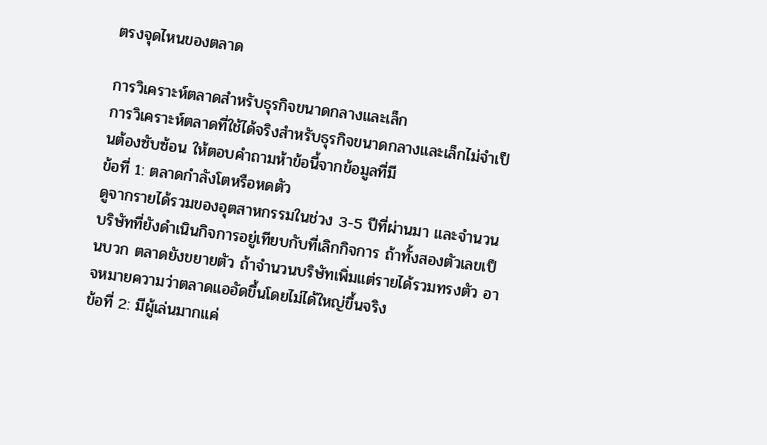ตรงจุดไหนของตลาด

การวิเคราะห์ตลาดสำหรับธุรกิจขนาดกลางและเล็ก
การวิเคราะห์ตลาดที่ใช้ได้จริงสำหรับธุรกิจขนาดกลางและเล็กไม่จำเป็นต้องซับซ้อน ให้ตอบคำถามห้าข้อนี้จากข้อมูลที่มี
ข้อที่ 1: ตลาดกำลังโตหรือหดตัว
ดูจากรายได้รวมของอุตสาหกรรมในช่วง 3-5 ปีที่ผ่านมา และจำนวนบริษัทที่ยังดำเนินกิจการอยู่เทียบกับที่เลิกกิจการ ถ้าทั้งสองตัวเลขเป็นบวก ตลาดยังขยายตัว ถ้าจำนวนบริษัทเพิ่มแต่รายได้รวมทรงตัว อาจหมายความว่าตลาดแออัดขึ้นโดยไม่ได้ใหญ่ขึ้นจริง
ข้อที่ 2: มีผู้เล่นมากแค่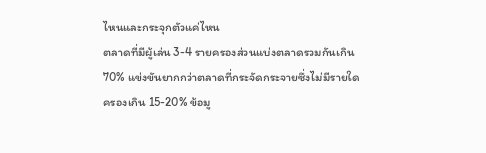ไหนและกระจุกตัวแค่ไหน
ตลาดที่มีผู้เล่น 3-4 รายครองส่วนแบ่งตลาดรวมกันเกิน 70% แข่งขันยากกว่าตลาดที่กระจัดกระจายซึ่งไม่มีรายใดครองเกิน 15-20% ข้อมู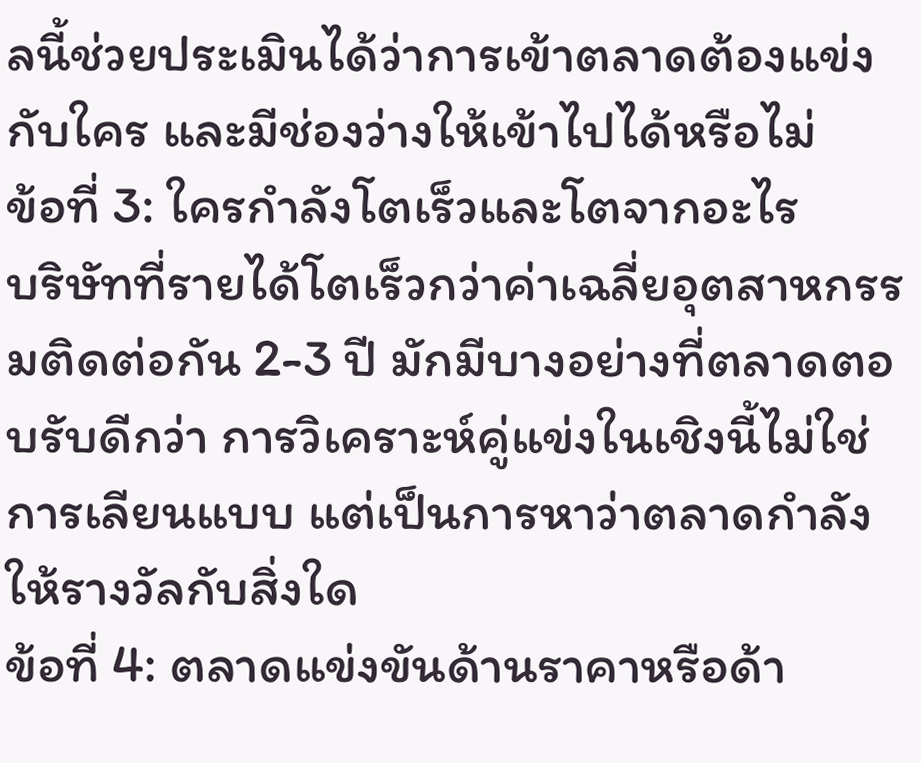ลนี้ช่วยประเมินได้ว่าการเข้าตลาดต้องแข่งกับใคร และมีช่องว่างให้เข้าไปได้หรือไม่
ข้อที่ 3: ใครกำลังโตเร็วและโตจากอะไร
บริษัทที่รายได้โตเร็วกว่าค่าเฉลี่ยอุตสาหกรรมติดต่อกัน 2-3 ปี มักมีบางอย่างที่ตลาดตอบรับดีกว่า การวิเคราะห์คู่แข่งในเชิงนี้ไม่ใช่การเลียนแบบ แต่เป็นการหาว่าตลาดกำลังให้รางวัลกับสิ่งใด
ข้อที่ 4: ตลาดแข่งขันด้านราคาหรือด้า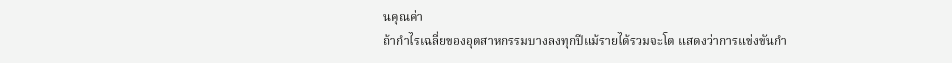นคุณค่า
ถ้ากำไรเฉลี่ยของอุตสาหกรรมบางลงทุกปีแม้รายได้รวมจะโต แสดงว่าการแข่งขันกำ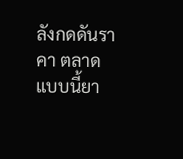ลังกดดันราคา ตลาดแบบนี้ยา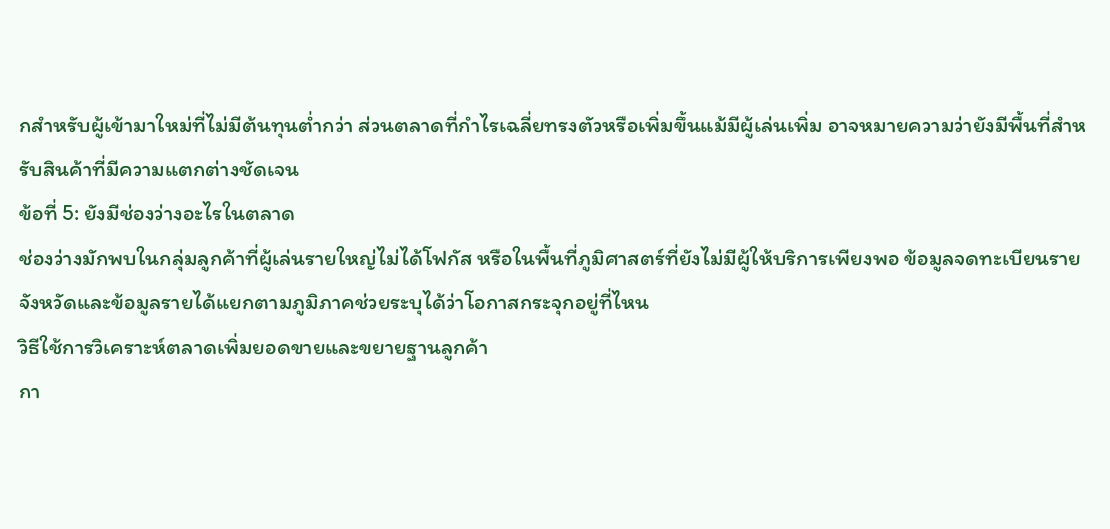กสำหรับผู้เข้ามาใหม่ที่ไม่มีต้นทุนต่ำกว่า ส่วนตลาดที่กำไรเฉลี่ยทรงตัวหรือเพิ่มขึ้นแม้มีผู้เล่นเพิ่ม อาจหมายความว่ายังมีพื้นที่สำหรับสินค้าที่มีความแตกต่างชัดเจน
ข้อที่ 5: ยังมีช่องว่างอะไรในตลาด
ช่องว่างมักพบในกลุ่มลูกค้าที่ผู้เล่นรายใหญ่ไม่ได้โฟกัส หรือในพื้นที่ภูมิศาสตร์ที่ยังไม่มีผู้ให้บริการเพียงพอ ข้อมูลจดทะเบียนรายจังหวัดและข้อมูลรายได้แยกตามภูมิภาคช่วยระบุได้ว่าโอกาสกระจุกอยู่ที่ไหน
วิธีใช้การวิเคราะห์ตลาดเพิ่มยอดขายและขยายฐานลูกค้า
กา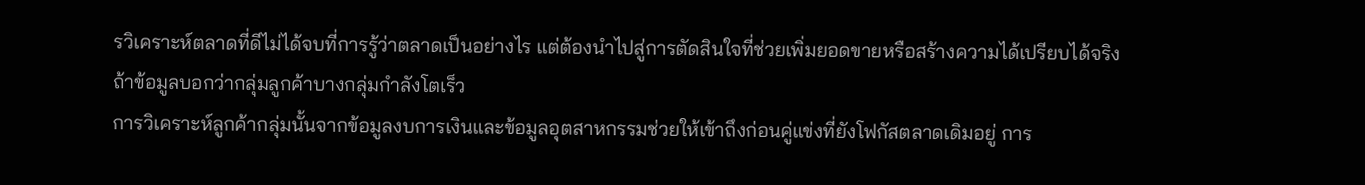รวิเคราะห์ตลาดที่ดีไม่ได้จบที่การรู้ว่าตลาดเป็นอย่างไร แต่ต้องนำไปสู่การตัดสินใจที่ช่วยเพิ่มยอดขายหรือสร้างความได้เปรียบได้จริง
ถ้าข้อมูลบอกว่ากลุ่มลูกค้าบางกลุ่มกำลังโตเร็ว
การวิเคราะห์ลูกค้ากลุ่มนั้นจากข้อมูลงบการเงินและข้อมูลอุตสาหกรรมช่วยให้เข้าถึงก่อนคู่แข่งที่ยังโฟกัสตลาดเดิมอยู่ การ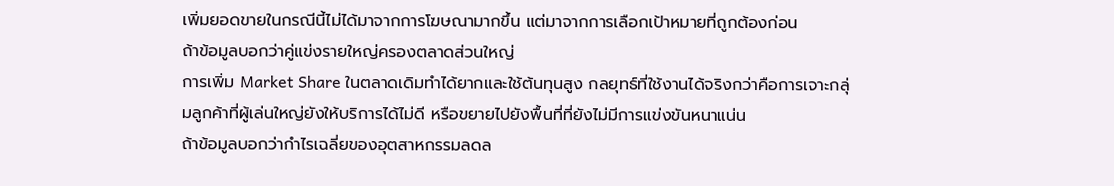เพิ่มยอดขายในกรณีนี้ไม่ได้มาจากการโฆษณามากขึ้น แต่มาจากการเลือกเป้าหมายที่ถูกต้องก่อน
ถ้าข้อมูลบอกว่าคู่แข่งรายใหญ่ครองตลาดส่วนใหญ่
การเพิ่ม Market Share ในตลาดเดิมทำได้ยากและใช้ต้นทุนสูง กลยุทธ์ที่ใช้งานได้จริงกว่าคือการเจาะกลุ่มลูกค้าที่ผู้เล่นใหญ่ยังให้บริการได้ไม่ดี หรือขยายไปยังพื้นที่ที่ยังไม่มีการแข่งขันหนาแน่น
ถ้าข้อมูลบอกว่ากำไรเฉลี่ยของอุตสาหกรรมลดล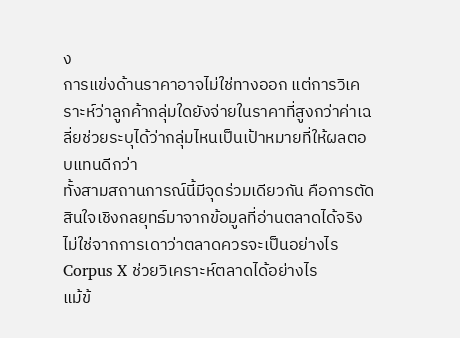ง
การแข่งด้านราคาอาจไม่ใช่ทางออก แต่การวิเคราะห์ว่าลูกค้ากลุ่มใดยังจ่ายในราคาที่สูงกว่าค่าเฉลี่ยช่วยระบุได้ว่ากลุ่มไหนเป็นเป้าหมายที่ให้ผลตอบแทนดีกว่า
ทั้งสามสถานการณ์นี้มีจุดร่วมเดียวกัน คือการตัดสินใจเชิงกลยุทธ์มาจากข้อมูลที่อ่านตลาดได้จริง ไม่ใช่จากการเดาว่าตลาดควรจะเป็นอย่างไร
Corpus X ช่วยวิเคราะห์ตลาดได้อย่างไร
แม้ข้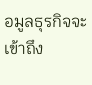อมูลธุรกิจจะเข้าถึง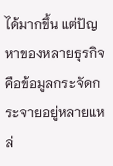ได้มากขึ้น แต่ปัญหาของหลายธุรกิจคือข้อมูลกระจัดกระจายอยู่หลายแหล่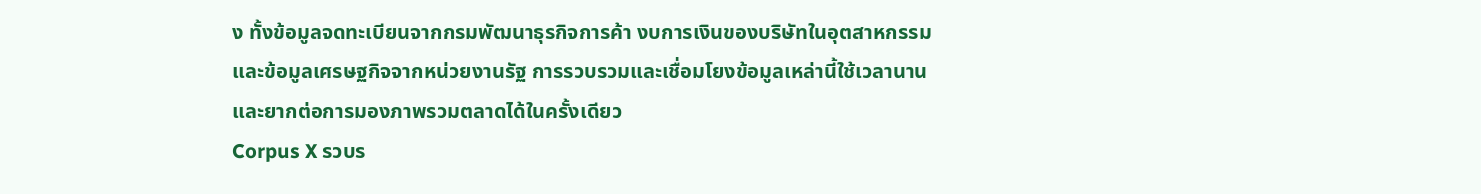ง ทั้งข้อมูลจดทะเบียนจากกรมพัฒนาธุรกิจการค้า งบการเงินของบริษัทในอุตสาหกรรม และข้อมูลเศรษฐกิจจากหน่วยงานรัฐ การรวบรวมและเชื่อมโยงข้อมูลเหล่านี้ใช้เวลานาน และยากต่อการมองภาพรวมตลาดได้ในครั้งเดียว
Corpus X รวบร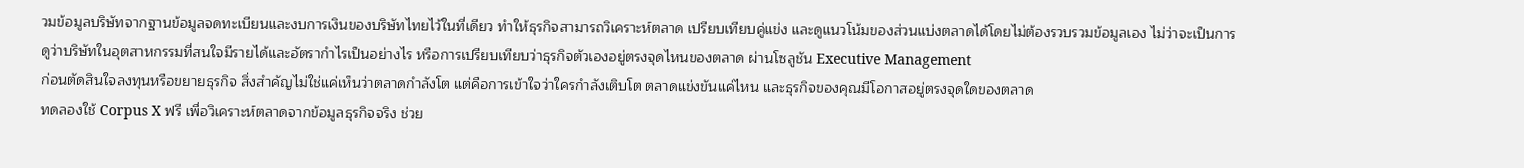วมข้อมูลบริษัทจากฐานข้อมูลจดทะเบียนและงบการเงินของบริษัทไทยไว้ในที่เดียว ทำให้ธุรกิจสามารถวิเคราะห์ตลาด เปรียบเทียบคู่แข่ง และดูแนวโน้มของส่วนแบ่งตลาดได้โดยไม่ต้องรวบรวมข้อมูลเอง ไม่ว่าจะเป็นการดูว่าบริษัทในอุตสาหกรรมที่สนใจมีรายได้และอัตรากำไรเป็นอย่างไร หรือการเปรียบเทียบว่าธุรกิจตัวเองอยู่ตรงจุดไหนของตลาด ผ่านโซลูชัน Executive Management
ก่อนตัดสินใจลงทุนหรือขยายธุรกิจ สิ่งสำคัญไม่ใช่แค่เห็นว่าตลาดกำลังโต แต่คือการเข้าใจว่าใครกำลังเติบโต ตลาดแข่งขันแค่ไหน และธุรกิจของคุณมีโอกาสอยู่ตรงจุดใดของตลาด
ทดลองใช้ Corpus X ฟรี เพื่อวิเคราะห์ตลาดจากข้อมูลธุรกิจจริง ช่วย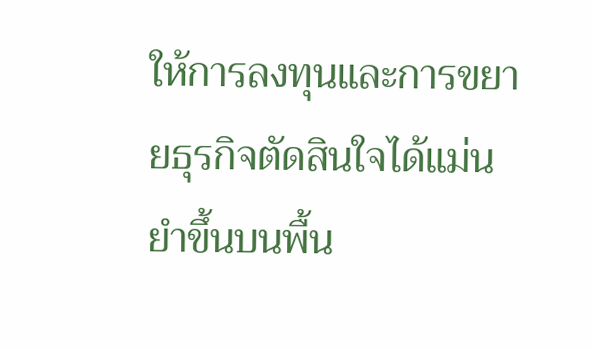ให้การลงทุนและการขยายธุรกิจตัดสินใจได้แม่นยำขึ้นบนพื้น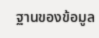ฐานของข้อมูล